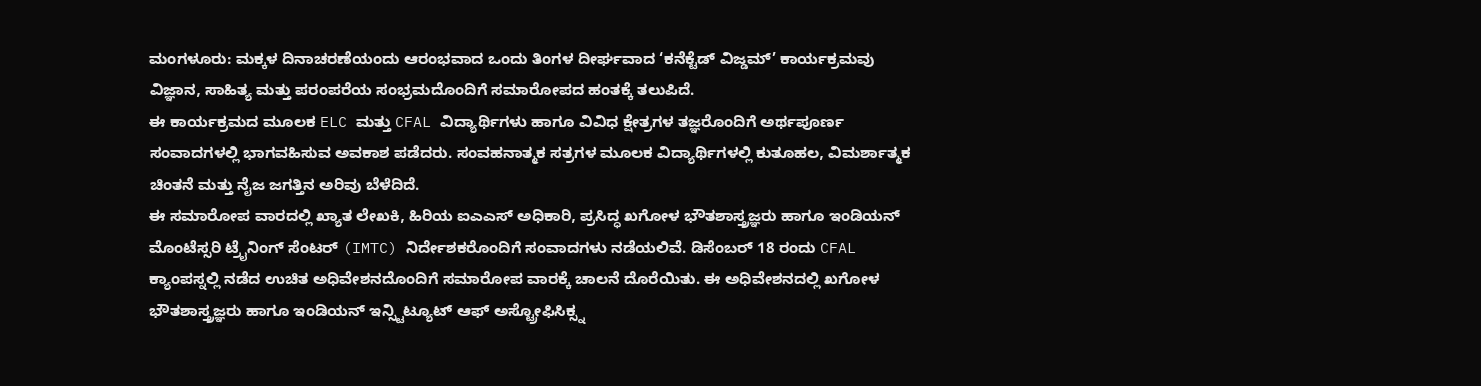ಮಂಗಳೂರು: ಮಕ್ಕಳ ದಿನಾಚರಣೆಯಂದು ಆರಂಭವಾದ ಒಂದು ತಿಂಗಳ ದೀರ್ಘವಾದ ‘ಕನೆಕ್ಟೆಡ್ ವಿಜ್ಡಮ್’ ಕಾರ್ಯಕ್ರಮವು ವಿಜ್ಞಾನ, ಸಾಹಿತ್ಯ ಮತ್ತು ಪರಂಪರೆಯ ಸಂಭ್ರಮದೊಂದಿಗೆ ಸಮಾರೋಪದ ಹಂತಕ್ಕೆ ತಲುಪಿದೆ.
ಈ ಕಾರ್ಯಕ್ರಮದ ಮೂಲಕ ELC ಮತ್ತು CFAL ವಿದ್ಯಾರ್ಥಿಗಳು ಹಾಗೂ ವಿವಿಧ ಕ್ಷೇತ್ರಗಳ ತಜ್ಞರೊಂದಿಗೆ ಅರ್ಥಪೂರ್ಣ ಸಂವಾದಗಳಲ್ಲಿ ಭಾಗವಹಿಸುವ ಅವಕಾಶ ಪಡೆದರು. ಸಂವಹನಾತ್ಮಕ ಸತ್ರಗಳ ಮೂಲಕ ವಿದ್ಯಾರ್ಥಿಗಳಲ್ಲಿ ಕುತೂಹಲ, ವಿಮರ್ಶಾತ್ಮಕ ಚಿಂತನೆ ಮತ್ತು ನೈಜ ಜಗತ್ತಿನ ಅರಿವು ಬೆಳೆದಿದೆ.
ಈ ಸಮಾರೋಪ ವಾರದಲ್ಲಿ ಖ್ಯಾತ ಲೇಖಕಿ, ಹಿರಿಯ ಐಎಎಸ್ ಅಧಿಕಾರಿ, ಪ್ರಸಿದ್ಧ ಖಗೋಳ ಭೌತಶಾಸ್ತ್ರಜ್ಞರು ಹಾಗೂ ಇಂಡಿಯನ್ ಮೊಂಟೆಸ್ಸರಿ ಟ್ರೈನಿಂಗ್ ಸೆಂಟರ್ (IMTC) ನಿರ್ದೇಶಕರೊಂದಿಗೆ ಸಂವಾದಗಳು ನಡೆಯಲಿವೆ. ಡಿಸೆಂಬರ್ 18 ರಂದು CFAL ಕ್ಯಾಂಪಸ್ನಲ್ಲಿ ನಡೆದ ಉಚಿತ ಅಧಿವೇಶನದೊಂದಿಗೆ ಸಮಾರೋಪ ವಾರಕ್ಕೆ ಚಾಲನೆ ದೊರೆಯಿತು. ಈ ಅಧಿವೇಶನದಲ್ಲಿ ಖಗೋಳ ಭೌತಶಾಸ್ತ್ರಜ್ಞರು ಹಾಗೂ ಇಂಡಿಯನ್ ಇನ್ಸ್ಟಿಟ್ಯೂಟ್ ಆಫ್ ಅಸ್ಟ್ರೋಫಿಸಿಕ್ಸ್ನ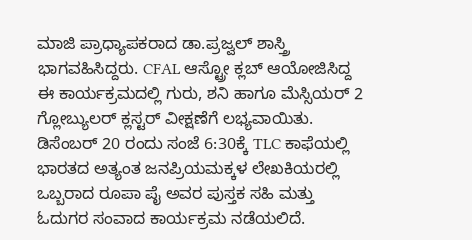ಮಾಜಿ ಪ್ರಾಧ್ಯಾಪಕರಾದ ಡಾ.ಪ್ರಜ್ವಲ್ ಶಾಸ್ತ್ರಿ ಭಾಗವಹಿಸಿದ್ದರು. CFAL ಆಸ್ಟ್ರೋ ಕ್ಲಬ್ ಆಯೋಜಿಸಿದ್ದ ಈ ಕಾರ್ಯಕ್ರಮದಲ್ಲಿ ಗುರು, ಶನಿ ಹಾಗೂ ಮೆಸ್ಸಿಯರ್ 2 ಗ್ಲೋಬ್ಯುಲರ್ ಕ್ಲಸ್ಟರ್ ವೀಕ್ಷಣೆಗೆ ಲಭ್ಯವಾಯಿತು.
ಡಿಸೆಂಬರ್ 20 ರಂದು ಸಂಜೆ 6:30ಕ್ಕೆ TLC ಕಾಫೆಯಲ್ಲಿ ಭಾರತದ ಅತ್ಯಂತ ಜನಪ್ರಿಯಮಕ್ಕಳ ಲೇಖಕಿಯರಲ್ಲಿ ಒಬ್ಬರಾದ ರೂಪಾ ಪೈ ಅವರ ಪುಸ್ತಕ ಸಹಿ ಮತ್ತು ಓದುಗರ ಸಂವಾದ ಕಾರ್ಯಕ್ರಮ ನಡೆಯಲಿದೆ.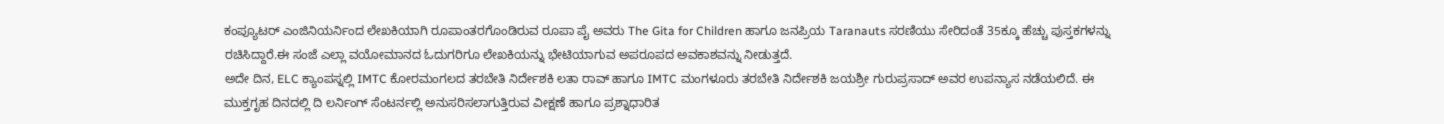ಕಂಪ್ಯೂಟರ್ ಎಂಜಿನಿಯರ್ನಿಂದ ಲೇಖಕಿಯಾಗಿ ರೂಪಾಂತರಗೊಂಡಿರುವ ರೂಪಾ ಪೈ ಅವರು The Gita for Children ಹಾಗೂ ಜನಪ್ರಿಯ Taranauts ಸರಣಿಯು ಸೇರಿದಂತೆ 35ಕ್ಕೂ ಹೆಚ್ಚು ಪುಸ್ತಕಗಳನ್ನು ರಚಿಸಿದ್ದಾರೆ.ಈ ಸಂಜೆ ಎಲ್ಲಾ ವಯೋಮಾನದ ಓದುಗರಿಗೂ ಲೇಖಕಿಯನ್ನು ಭೇಟಿಯಾಗುವ ಅಪರೂಪದ ಅವಕಾಶವನ್ನು ನೀಡುತ್ತದೆ.
ಅದೇ ದಿನ, ELC ಕ್ಯಾಂಪಸ್ನಲ್ಲಿ IMTC ಕೋರಮಂಗಲದ ತರಬೇತಿ ನಿರ್ದೇಶಕಿ ಲತಾ ರಾವ್ ಹಾಗೂ IMTC ಮಂಗಳೂರು ತರಬೇತಿ ನಿರ್ದೇಶಕಿ ಜಯಶ್ರೀ ಗುರುಪ್ರಸಾದ್ ಅವರ ಉಪನ್ಯಾಸ ನಡೆಯಲಿದೆ. ಈ ಮುಕ್ತಗೃಹ ದಿನದಲ್ಲಿ ದಿ ಲರ್ನಿಂಗ್ ಸೆಂಟರ್ನಲ್ಲಿ ಅನುಸರಿಸಲಾಗುತ್ತಿರುವ ವೀಕ್ಷಣೆ ಹಾಗೂ ಪ್ರಶ್ನಾಧಾರಿತ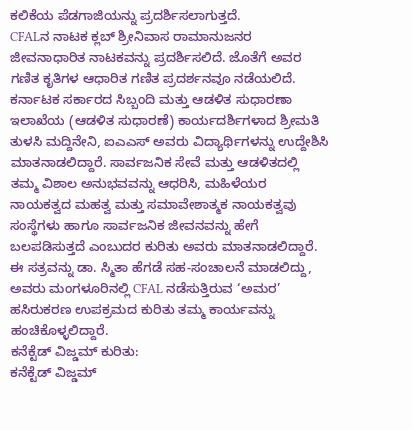ಕಲಿಕೆಯ ಪೆಡಗಾಜಿಯನ್ನು ಪ್ರದರ್ಶಿಸಲಾಗುತ್ತದೆ.
CFALನ ನಾಟಕ ಕ್ಲಬ್ ಶ್ರೀನಿವಾಸ ರಾಮಾನುಜನರ ಜೀವನಾಧಾರಿತ ನಾಟಕವನ್ನು ಪ್ರದರ್ಶಿಸಲಿದೆ. ಜೊತೆಗೆ ಅವರ ಗಣಿತ ಕೃತಿಗಳ ಆಧಾರಿತ ಗಣಿತ ಪ್ರದರ್ಶನವೂ ನಡೆಯಲಿದೆ. ಕರ್ನಾಟಕ ಸರ್ಕಾರದ ಸಿಬ್ಬಂದಿ ಮತ್ತು ಆಡಳಿತ ಸುಧಾರಣಾ ಇಲಾಖೆಯ (ಆಡಳಿತ ಸುಧಾರಣೆ) ಕಾರ್ಯದರ್ಶಿಗಳಾದ ಶ್ರೀಮತಿ ತುಳಸಿ ಮದ್ದಿನೇನಿ, ಐಎಎಸ್ ಅವರು ವಿದ್ಯಾರ್ಥಿಗಳನ್ನು ಉದ್ದೇಶಿಸಿ ಮಾತನಾಡಲಿದ್ದಾರೆ. ಸಾರ್ವಜನಿಕ ಸೇವೆ ಮತ್ತು ಆಡಳಿತದಲ್ಲಿ ತಮ್ಮ ವಿಶಾಲ ಅನುಭವವನ್ನು ಆಧರಿಸಿ, ಮಹಿಳೆಯರ ನಾಯಕತ್ವದ ಮಹತ್ವ ಮತ್ತು ಸಮಾವೇಶಾತ್ಮಕ ನಾಯಕತ್ವವು ಸಂಸ್ಥೆಗಳು ಹಾಗೂ ಸಾರ್ವಜನಿಕ ಜೀವನವನ್ನು ಹೇಗೆ ಬಲಪಡಿಸುತ್ತದೆ ಎಂಬುದರ ಕುರಿತು ಅವರು ಮಾತನಾಡಲಿದ್ದಾರೆ. ಈ ಸತ್ರವನ್ನು ಡಾ. ಸ್ಮಿತಾ ಹೆಗಡೆ ಸಹ-ಸಂಚಾಲನೆ ಮಾಡಲಿದ್ದು, ಅವರು ಮಂಗಳೂರಿನಲ್ಲಿ CFAL ನಡೆಸುತ್ತಿರುವ ‘ಅಮರ’ ಹಸಿರುಕರಣ ಉಪಕ್ರಮದ ಕುರಿತು ತಮ್ಮ ಕಾರ್ಯವನ್ನು ಹಂಚಿಕೊಳ್ಳಲಿದ್ದಾರೆ.
ಕನೆಕ್ಟೆಡ್ ವಿಜ್ಡಮ್ ಕುರಿತು:
ಕನೆಕ್ಟೆಡ್ ವಿಜ್ಡಮ್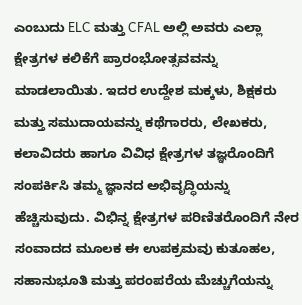ಎಂಬುದು ELC ಮತ್ತು CFAL ಅಲ್ಲಿ ಅವರು ಎಲ್ಲಾ ಕ್ಷೇತ್ರಗಳ ಕಲಿಕೆಗೆ ಪ್ರಾರಂಭೋತ್ಸವವನ್ನು ಮಾಡಲಾಯಿತು. ಇದರ ಉದ್ದೇಶ ಮಕ್ಕಳು, ಶಿಕ್ಷಕರು ಮತ್ತು ಸಮುದಾಯವನ್ನು ಕಥೆಗಾರರು, ಲೇಖಕರು, ಕಲಾವಿದರು ಹಾಗೂ ವಿವಿಧ ಕ್ಷೇತ್ರಗಳ ತಜ್ಞರೊಂದಿಗೆ ಸಂಪರ್ಕಿಸಿ ತಮ್ಮ ಜ್ಞಾನದ ಅಭಿವೃದ್ಧಿಯನ್ನು ಹೆಚ್ಚಿಸುವುದು. ವಿಭಿನ್ನ ಕ್ಷೇತ್ರಗಳ ಪರಿಣಿತರೊಂದಿಗೆ ನೇರ ಸಂವಾದದ ಮೂಲಕ ಈ ಉಪಕ್ರಮವು ಕುತೂಹಲ, ಸಹಾನುಭೂತಿ ಮತ್ತು ಪರಂಪರೆಯ ಮೆಚ್ಚುಗೆಯನ್ನು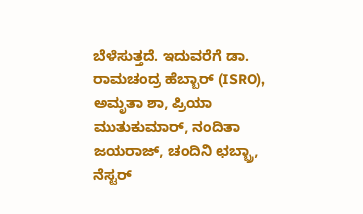ಬೆಳೆಸುತ್ತದೆ. ಇದುವರೆಗೆ ಡಾ. ರಾಮಚಂದ್ರ ಹೆಬ್ಬಾರ್ (ISRO), ಅಮೃತಾ ಶಾ, ಪ್ರಿಯಾ ಮುತುಕುಮಾರ್, ನಂದಿತಾ ಜಯರಾಜ್, ಚಂದಿನಿ ಛಬ್ಬ್ರಾ, ನೆಸ್ಟರ್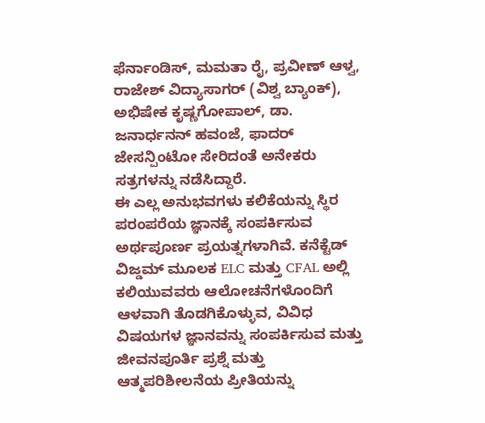ಫೆರ್ನಾಂಡಿಸ್, ಮಮತಾ ರೈ, ಪ್ರವೀಣ್ ಆಳ್ವ, ರಾಜೇಶ್ ವಿದ್ಯಾಸಾಗರ್ (ವಿಶ್ವ ಬ್ಯಾಂಕ್), ಅಭಿಷೇಕ ಕೃಷ್ಣಗೋಪಾಲ್, ಡಾ. ಜನಾರ್ಧನನ್ ಹವಂಜೆ, ಫಾದರ್ ಜೇಸನ್ಪಿಂಟೋ ಸೇರಿದಂತೆ ಅನೇಕರು ಸತ್ರಗಳನ್ನು ನಡೆಸಿದ್ದಾರೆ.
ಈ ಎಲ್ಲ ಅನುಭವಗಳು ಕಲಿಕೆಯನ್ನು ಸ್ಥಿರ ಪರಂಪರೆಯ ಜ್ಞಾನಕ್ಕೆ ಸಂಪರ್ಕಿಸುವ ಅರ್ಥಪೂರ್ಣ ಪ್ರಯತ್ನಗಳಾಗಿವೆ. ಕನೆಕ್ಟೆಡ್ ವಿಜ್ಡಮ್ ಮೂಲಕ ELC ಮತ್ತು CFAL ಅಲ್ಲಿ ಕಲಿಯುವವರು ಆಲೋಚನೆಗಳೊಂದಿಗೆ ಆಳವಾಗಿ ತೊಡಗಿಕೊಳ್ಳುವ, ವಿವಿಧ ವಿಷಯಗಳ ಜ್ಞಾನವನ್ನು ಸಂಪರ್ಕಿಸುವ ಮತ್ತು ಜೀವನಪೂರ್ತಿ ಪ್ರಶ್ನೆ ಮತ್ತು ಆತ್ಮಪರಿಶೀಲನೆಯ ಪ್ರೀತಿಯನ್ನು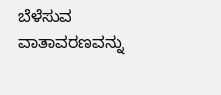ಬೆಳೆಸುವ ವಾತಾವರಣವನ್ನು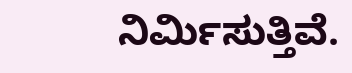ನಿರ್ಮಿಸುತ್ತಿವೆ.